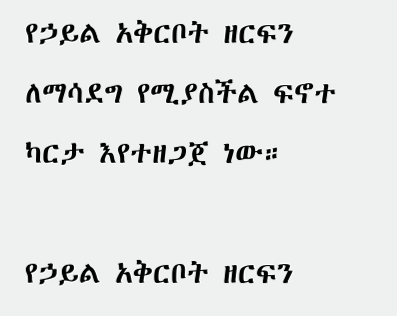የኃይል አቅርቦት ዘርፍን ለማሳደግ የሚያስችል ፍኖተ ካርታ እየተዘጋጀ ነው።

የኃይል አቅርቦት ዘርፍን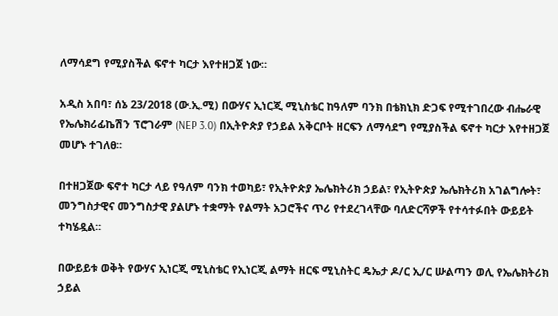ለማሳደግ የሚያስችል ፍኖተ ካርታ እየተዘጋጀ ነው።

አዲስ አበባ፣ ሰኔ 23/2018 (ው.ኢ.ሚ) በውሃና ኢነርጂ ሚኒስቴር ከዓለም ባንክ በቴክኒክ ድጋፍ የሚተገበረው ብሔራዊ የኤሌክሪፊኬሽን ፕሮገራም (NEP 3.0) በኢትዮጵያ የኃይል አቅርቦት ዘርፍን ለማሳደግ የሚያስችል ፍኖተ ካርታ እየተዘጋጀ መሆኑ ተገለፀ፡፡

በተዘጋጀው ፍኖተ ካርታ ላይ የዓለም ባንክ ተወካይ፣ የኢትዮጵያ ኤሌክትሪክ ኃይል፣ የኢትዮጵያ ኤሌክትሪክ አገልግሎት፣ መንግስታዊና መንግስታዊ ያልሆኑ ተቋማት የልማት አጋሮችና ጥሪ የተደረገላቸው ባለድርሻዎች የተሳተፉበት ውይይት ተካሄዷል፡፡

በውይይቱ ወቅት የውሃና ኢነርጂ ሚኒስቴር የኢነርጂ ልማት ዘርፍ ሚኒስትር ዴኤታ ዶ/ር ኢ/ር ሡልጣን ወሊ የኤሌክትሪክ ኃይል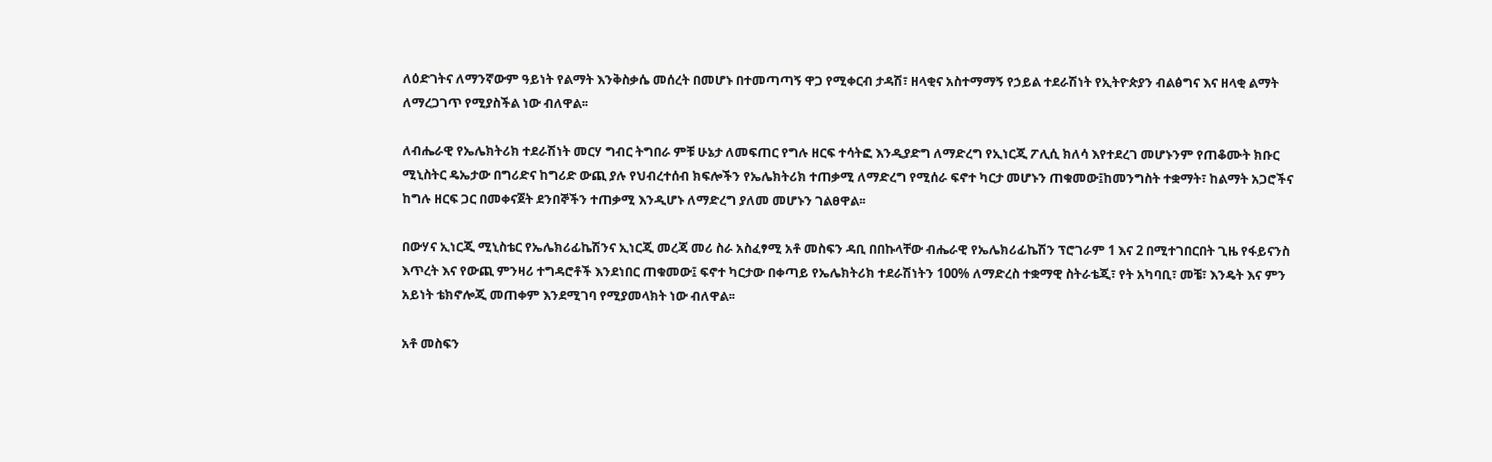ለዕድገትና ለማንኛውም ዓይነት የልማት እንቅስቃሴ መሰረት በመሆኑ በተመጣጣኝ ዋጋ የሚቀርብ ታዳሽ፣ ዘላቂና አስተማማኝ የኃይል ተደራሽነት የኢትዮጵያን ብልፅግና እና ዘላቂ ልማት ለማረጋገጥ የሚያስችል ነው ብለዋል፡፡

ለብሔራዊ የኤሌክትሪክ ተደራሽነት መርሃ ግብር ትግበራ ምቹ ሁኔታ ለመፍጠር የግሉ ዘርፍ ተሳትፎ እንዲያድግ ለማድረግ የኢነርጂ ፖሊሲ ክለሳ እየተደረገ መሆኑንም የጠቆሙት ክቡር ሚኒስትር ዴኤታው በግሪድና ከግሪድ ውጪ ያሉ የህብረተሰብ ክፍሎችን የኤሌክትሪክ ተጠቃሚ ለማድረግ የሚሰራ ፍኖተ ካርታ መሆኑን ጠቁመው፤ከመንግስት ተቋማት፣ ከልማት አጋሮችና ከግሉ ዘርፍ ጋር በመቀናጀት ደንበኞችን ተጠቃሚ እንዲሆኑ ለማድረግ ያለመ መሆኑን ገልፀዋል፡፡

በውሃና ኢነርጂ ሚኒስቴር የኤሌክሪፊኬሽንና ኢነርጂ መረጃ መሪ ስራ አስፈፃሚ አቶ መስፍን ዳቢ በበኩላቸው ብሔራዊ የኤሌክሪፊኬሽን ፕሮገራም 1 እና 2 በሚተገበርበት ጊዜ የፋይናንስ እጥረት እና የውጪ ምንዛሪ ተግዳሮቶች እንደነበር ጠቁመው፤ ፍኖተ ካርታው በቀጣይ የኤሌክትሪክ ተደራሽነትን 100% ለማድረስ ተቋማዊ ስትራቴጂ፣ የት አካባቢ፣ መቼ፣ እንዴት እና ምን አይነት ቴክኖሎጂ መጠቀም እንደሚገባ የሚያመላክት ነው ብለዋል፡፡

አቶ መስፍን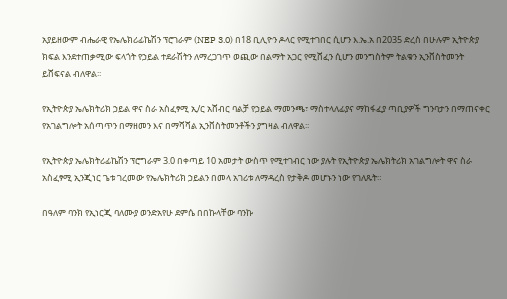አያይዘውም ብሔራዊ የኤሌክሪፊኬሽን ፕሮገራም (NEP 3.0) በ18 ቢሊዮን ዶላር የሚተገበር ሲሆን እ.ኤ.አ በ2035 ድረስ በሁሉም ኢትዮጵያ ክፍል እንደተጠቃሚው ፍላጎት የኃይል ተደራሽትን ለማረጋገጥ ወጪው በልማት አጋር የሚሸፈን ሲሆን መንግስትም ትልቁን ኢንቨስትመንት ይሸፍናል ብለዋል፡፡

የኢትዮጵያ ኤሌክትሪክ ኃይል ዋና ስራ አስፈፃሚ ኢ/ር አሸብር ባልቻ የኃይል ማመንጫ፣ ማስተላለፊያና ማከፋፈያ ጣቢያዎች ግንባታን በማጠናቀር የአገልግሎት አሰጣጥን በማዘመን እና በማሻሻል ኢንቨስትመንቶችን ያግዛል ብለዋል፡፡

የኢትዮጵያ ኤሌክትሪፊኬሽን ፕሮግራም 3.0 በቀጣይ 10 አመታት ውስጥ የሚተገብር ነው ያሉት የኢትዮጵያ ኤሌክትሪክ አገልግሎት ዋና ስራ አስፈፃሚ ኢንጂነር ጌቱ ገረመው የኤሌክትሪክ ኃይልን በመላ አገሪቱ ለማዳረስ የታቅዶ መሆኑን ነው የገለጹት።

በዓለም ባንክ የኢነርጂ ባለሙያ ወንድአየሁ ደምሴ በበኩላቸው ባንኩ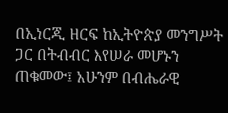በኢነርጂ ዘርፍ ከኢትዮጵያ መንግሥት ጋር በትብብር እየሠራ መሆኑን ጠቁመው፤ አሁንም በብሔራዊ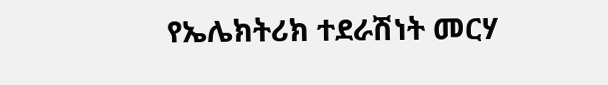የኤሌክትሪክ ተደራሽነት መርሃ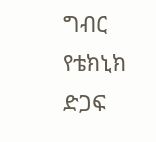ግብር የቴክኒክ ድጋፍ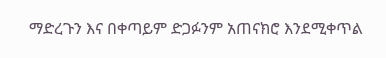ማድረጉን እና በቀጣይም ድጋፉንም አጠናክሮ እንደሚቀጥል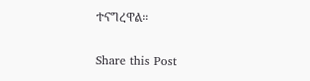ተናግረዋል።

Share this Post